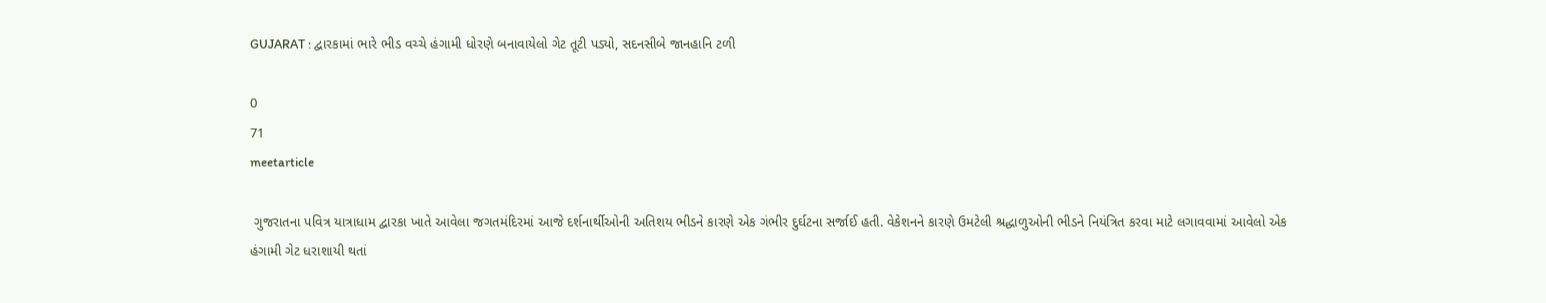GUJARAT : દ્વારકામાં ભારે ભીડ વચ્ચે હંગામી ધોરણે બનાવાયેલો ગેટ તૂટી પડ્યો, સદનસીબે જાનહાનિ ટળી

0
71
meetarticle

 ગુજરાતના પવિત્ર યાત્રાધામ દ્વારકા ખાતે આવેલા જગતમંદિરમાં આજે દર્શનાર્થીઓની અતિશય ભીડને કારણે એક ગંભીર દુર્ઘટના સર્જાઈ હતી. વેકેશનને કારણે ઉમટેલી શ્રદ્ધાળુઓની ભીડને નિયંત્રિત કરવા માટે લગાવવામાં આવેલો એક હંગામી ગેટ ધરાશાયી થતાં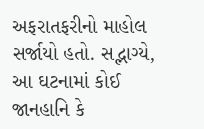અફરાતફરીનો માહોલ સર્જાયો હતો. સદ્ભાગ્યે, આ ઘટનામાં કોઈ જાનહાનિ કે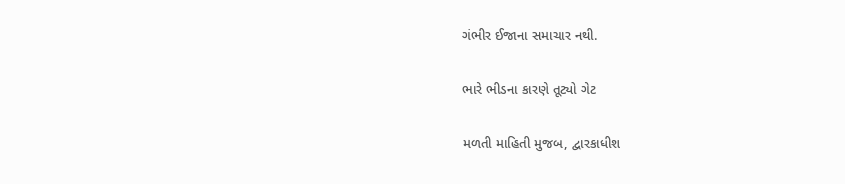ગંભીર ઈજાના સમાચાર નથી.

ભારે ભીડના કારણે તૂટ્યો ગેટ

મળતી માહિતી મુજબ, દ્વારકાધીશ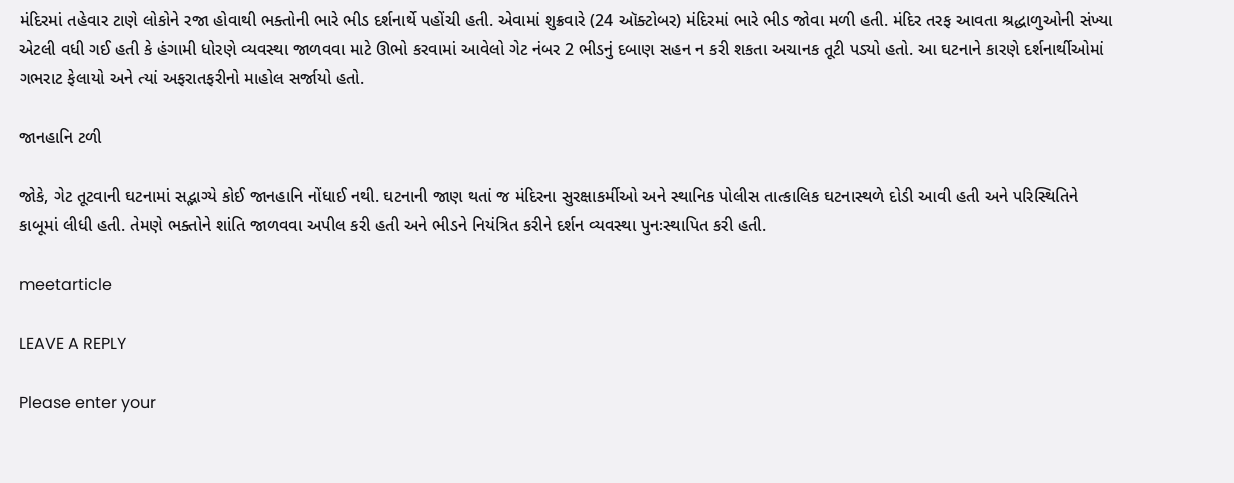મંદિરમાં તહેવાર ટાણે લોકોને રજા હોવાથી ભક્તોની ભારે ભીડ દર્શનાર્થે પહોંચી હતી. એવામાં શુક્રવારે (24 ઑક્ટોબર) મંદિરમાં ભારે ભીડ જોવા મળી હતી. મંદિર તરફ આવતા શ્રદ્ધાળુઓની સંખ્યા એટલી વધી ગઈ હતી કે હંગામી ધોરણે વ્યવસ્થા જાળવવા માટે ઊભો કરવામાં આવેલો ગેટ નંબર 2 ભીડનું દબાણ સહન ન કરી શકતા અચાનક તૂટી પડ્યો હતો. આ ઘટનાને કારણે દર્શનાર્થીઓમાં ગભરાટ ફેલાયો અને ત્યાં અફરાતફરીનો માહોલ સર્જાયો હતો.

જાનહાનિ ટળી

જોકે, ગેટ તૂટવાની ઘટનામાં સદ્ભાગ્યે કોઈ જાનહાનિ નોંધાઈ નથી. ઘટનાની જાણ થતાં જ મંદિરના સુરક્ષાકર્મીઓ અને સ્થાનિક પોલીસ તાત્કાલિક ઘટનાસ્થળે દોડી આવી હતી અને પરિસ્થિતિને કાબૂમાં લીધી હતી. તેમણે ભક્તોને શાંતિ જાળવવા અપીલ કરી હતી અને ભીડને નિયંત્રિત કરીને દર્શન વ્યવસ્થા પુનઃસ્થાપિત કરી હતી.

meetarticle

LEAVE A REPLY

Please enter your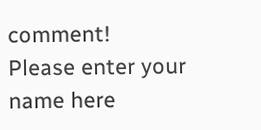comment!
Please enter your name here